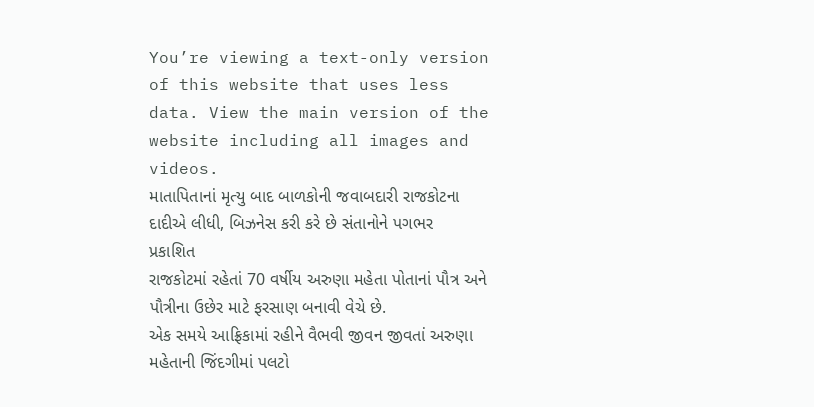You’re viewing a text-only version of this website that uses less data. View the main version of the website including all images and videos.
માતાપિતાનાં મૃત્યુ બાદ બાળકોની જવાબદારી રાજકોટના દાદીએ લીધી, બિઝનેસ કરી કરે છે સંતાનોને પગભર
પ્રકાશિત
રાજકોટમાં રહેતાં 70 વર્ષીય અરુણા મહેતા પોતાનાં પૌત્ર અને પૌત્રીના ઉછેર માટે ફરસાણ બનાવી વેચે છે.
એક સમયે આફ્રિકામાં રહીને વૈભવી જીવન જીવતાં અરુણા મહેતાની જિંદગીમાં પલટો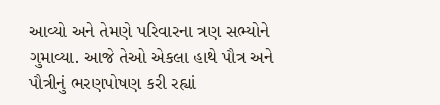આવ્યો અને તેમણે પરિવારના ત્રણ સભ્યોને ગુમાવ્યા. આજે તેઓ એકલા હાથે પૌત્ર અને પૌત્રીનું ભરણપોષણ કરી રહ્યાં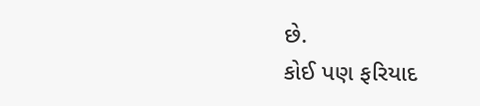છે.
કોઈ પણ ફરિયાદ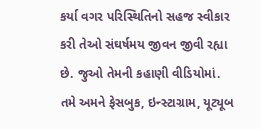કર્યા વગર પરિસ્થિતિનો સહજ સ્વીકાર કરી તેઓ સંઘર્ષમય જીવન જીવી રહ્યા છે. જુઓ તેમની કહાણી વીડિયોમાં.
તમે અમને ફેસબુક, ઇન્સ્ટાગ્રામ, યૂટ્યૂબ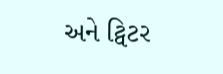અને ટ્વિટર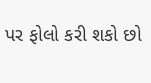પર ફોલો કરી શકો છો